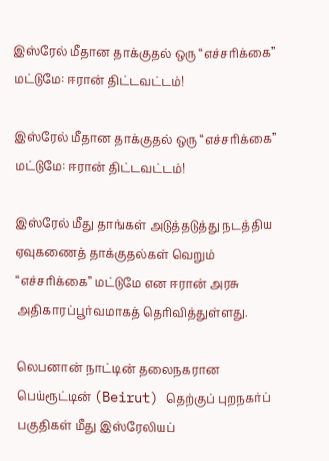இஸ்ரேல் மீதான தாக்குதல் ஒரு “எச்சரிக்கை” மட்டுமே: ஈரான் திட்டவட்டம்!

இஸ்ரேல் மீதான தாக்குதல் ஒரு “எச்சரிக்கை” மட்டுமே: ஈரான் திட்டவட்டம்!

இஸ்ரேல் மீது தாங்கள் அடுத்தடுத்து நடத்திய ஏவுகணைத் தாக்குதல்கள் வெறும் “எச்சரிக்கை” மட்டுமே என ஈரான் அரசு அதிகாரப்பூர்வமாகத் தெரிவித்துள்ளது.

லெபனான் நாட்டின் தலைநகரான பெய்ரூட்டின் (Beirut) தெற்குப் புறநகர்ப் பகுதிகள் மீது இஸ்ரேலியப்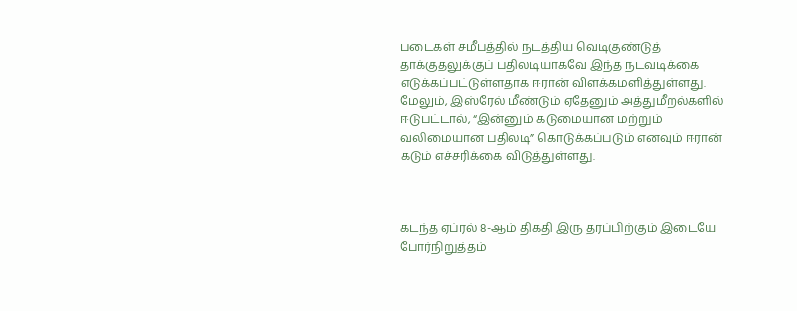படைகள் சமீபத்தில் நடத்திய வெடிகுண்டுத் தாக்குதலுக்குப் பதிலடியாகவே இந்த நடவடிக்கை எடுக்கப்பட்டுள்ளதாக ஈரான் விளக்கமளித்துள்ளது. மேலும், இஸ்ரேல் மீண்டும் ஏதேனும் அத்துமீறல்களில் ஈடுபட்டால், “இன்னும் கடுமையான மற்றும் வலிமையான பதிலடி” கொடுக்கப்படும் எனவும் ஈரான் கடும் எச்சரிக்கை விடுத்துள்ளது.



கடந்த ஏப்ரல் 8-ஆம் திகதி இரு தரப்பிற்கும் இடையே போர்நிறுத்தம்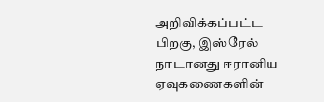அறிவிக்கப்பட்ட பிறகு, இஸ்ரேல் நாடானது ஈரானிய ஏவுகணைகளின்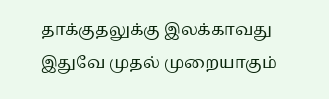தாக்குதலுக்கு இலக்காவது இதுவே முதல் முறையாகும்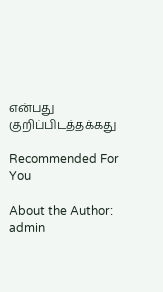என்பது குறிப்பிடத்தக்கது

Recommended For You

About the Author: admin